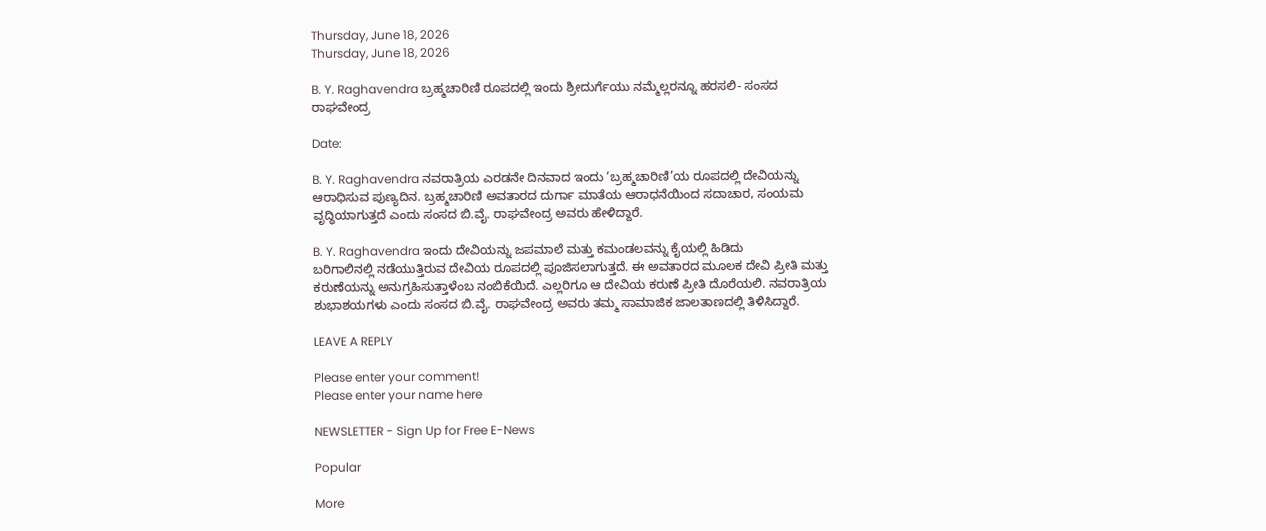Thursday, June 18, 2026
Thursday, June 18, 2026

B. Y. Raghavendra ಬ್ರಹ್ಮಚಾರಿಣಿ ರೂಪದಲ್ಲಿ ಇಂದು ಶ್ರೀದುರ್ಗೆಯು ನಮ್ಮೆಲ್ಲರನ್ನೂ ಹರಸಲಿ- ಸಂಸದ ರಾಘವೇಂದ್ರ

Date:

B. Y. Raghavendra ನವರಾತ್ರಿಯ ಎರಡನೇ ದಿನವಾದ ಇಂದು ‘ಬ್ರಹ್ಮಚಾರಿಣಿ’ಯ ರೂಪದಲ್ಲಿ ದೇವಿಯನ್ನು ಆರಾಧಿಸುವ ಪುಣ್ಯದಿನ. ಬ್ರಹ್ಮಚಾರಿಣಿ ಅವತಾರದ ದುರ್ಗಾ ಮಾತೆಯ ಆರಾಧನೆಯಿಂದ ಸದಾಚಾರ, ಸಂಯಮ ವೃದ್ಧಿಯಾಗುತ್ತದೆ ಎಂದು ಸಂಸದ ಬಿ.ವೈ. ರಾಘವೇಂದ್ರ ಅವರು ಹೇಳಿದ್ದಾರೆ.

B. Y. Raghavendra ಇಂದು ದೇವಿಯನ್ನು ಜಪಮಾಲೆ ಮತ್ತು ಕಮಂಡಲವನ್ನು ಕೈಯಲ್ಲಿ ಹಿಡಿದು
ಬರಿಗಾಲಿನಲ್ಲಿ ನಡೆಯುತ್ತಿರುವ ದೇವಿಯ ರೂಪದಲ್ಲಿ ಪೂಜಿಸಲಾಗುತ್ತದೆ. ಈ ಅವತಾರದ ಮೂಲಕ ದೇವಿ ಪ್ರೀತಿ ಮತ್ತು ಕರುಣೆಯನ್ನು ಅನುಗ್ರಹಿಸುತ್ತಾಳೆಂಬ ನಂಬಿಕೆಯಿದೆ. ಎಲ್ಲರಿಗೂ ಆ ದೇವಿಯ ಕರುಣೆ ಪ್ರೀತಿ ದೊರೆಯಲಿ. ನವರಾತ್ರಿಯ ಶುಭಾಶಯಗಳು ಎಂದು ಸಂಸದ ಬಿ.ವೈ. ರಾಘವೇಂದ್ರ ಅವರು ತಮ್ಮ ಸಾಮಾಜಿಕ ಜಾಲತಾಣದಲ್ಲಿ ತಿಳಿಸಿದ್ದಾರೆ.

LEAVE A REPLY

Please enter your comment!
Please enter your name here

NEWSLETTER - Sign Up for Free E-News

Popular

More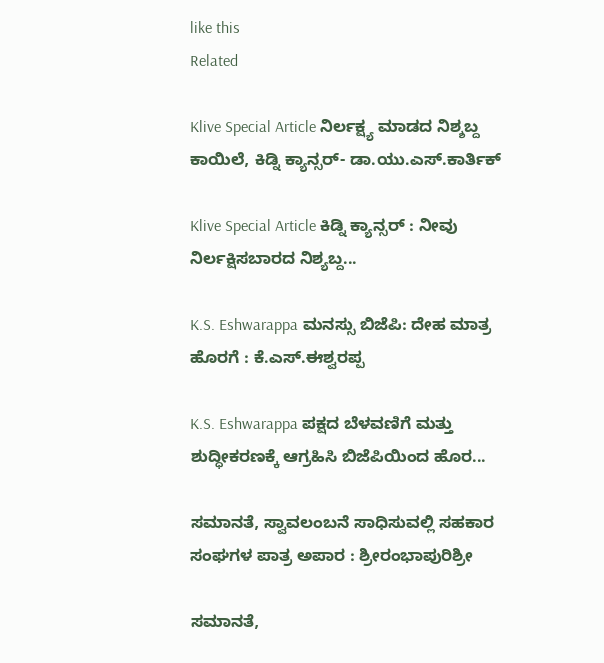like this
Related

Klive Special Article ನಿರ್ಲಕ್ಷ್ಯ ಮಾಡದ ನಿಶ್ಶಬ್ದ ಕಾಯಿಲೆ, ಕಿಡ್ನಿ ಕ್ಯಾನ್ಸರ್- ಡಾ.ಯು‌.ಎಸ್.ಕಾರ್ತಿಕ್

Klive Special Article ಕಿಡ್ನಿ ಕ್ಯಾನ್ಸರ್ : ನೀವು ನಿರ್ಲಕ್ಷಿಸಬಾರದ ನಿಶ್ಯಬ್ದ...

K.S. Eshwarappa ಮನಸ್ಸು ಬಿಜೆಪಿ: ದೇಹ ಮಾತ್ರ ಹೊರಗೆ : ಕೆ.ಎಸ್.ಈಶ್ವರಪ್ಪ

K.S. Eshwarappa ಪಕ್ಷದ ಬೆಳವಣಿಗೆ ಮತ್ತು ಶುದ್ಧೀಕರಣಕ್ಕೆ ಆಗ್ರಹಿಸಿ ಬಿಜೆಪಿಯಿಂದ ಹೊರ...

ಸಮಾನತೆ, ಸ್ವಾವಲಂಬನೆ ಸಾಧಿಸುವಲ್ಲಿ ಸಹಕಾರ ಸಂಘಗಳ ಪಾತ್ರ ಅಪಾರ : ಶ್ರೀರಂಭಾಪುರಿಶ್ರೀ

ಸಮಾನತೆ,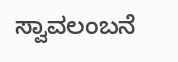ಸ್ವಾವಲಂಬನೆ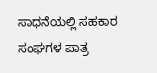ಸಾಧನೆಯಲ್ಲಿ ಸಹಕಾರ ಸಂಘಗಳ ಪಾತ್ರ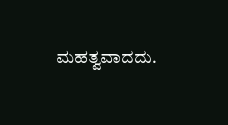ಮಹತ್ವವಾದದು.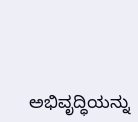ಅಭಿವೃದ್ಧಿಯನ್ನು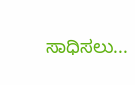ಸಾಧಿಸಲು...